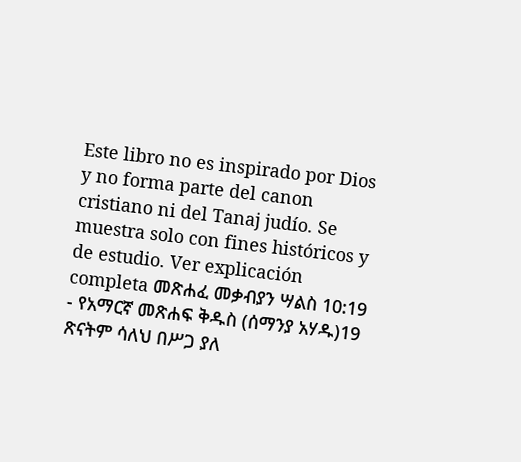Este libro no es inspirado por Dios y no forma parte del canon cristiano ni del Tanaj judío. Se muestra solo con fines históricos y de estudio. Ver explicación completa መጽሐፈ መቃብያን ሣልስ 10:19 - የአማርኛ መጽሐፍ ቅዱስ (ሰማንያ አሃዱ)19 ጽናትም ሳለህ በሥጋ ያለ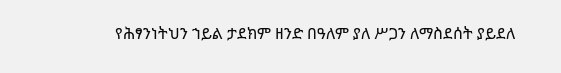የሕፃንነትህን ኀይል ታደክም ዘንድ በዓለም ያለ ሥጋን ለማስደሰት ያይደለ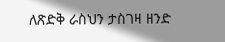ለጽድቅ ራስህን ታስገዛ ዘንድ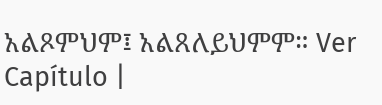አልጾምህም፤ አልጸለይህምም። Ver Capítulo |